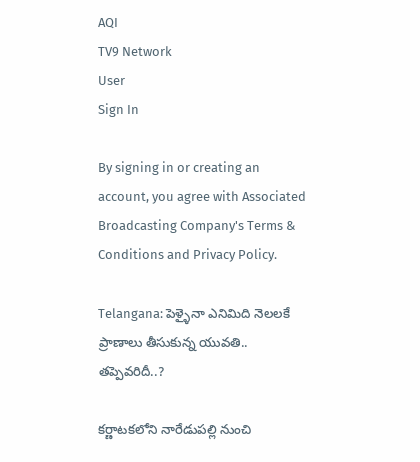AQI
TV9 Network
User
Sign In

By signing in or creating an account, you agree with Associated Broadcasting Company's Terms & Conditions and Privacy Policy.

Telangana: పెళ్ళైనా ఎనిమిది నెలలకే ప్రాణాలు తీసుకున్న యువతి.. తప్పెవరిదీ..?

కర్ణాటకలోని నారేడుపల్లి నుంచి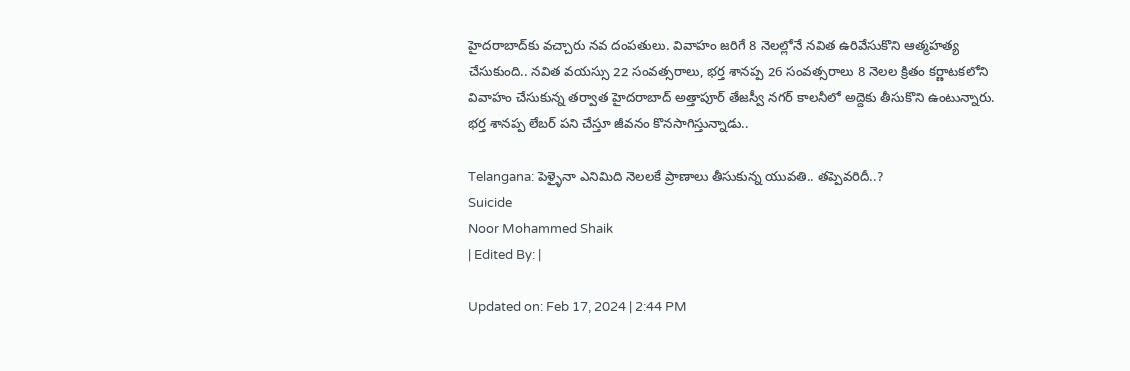హైదరాబాద్‌కు వచ్చారు నవ దంపతులు. వివాహం జరిగే 8 నెలల్లోనే నవిత ఉరివేసుకొని ఆత్మహత్య చేసుకుంది.. నవిత వయస్సు 22 సంవత్సరాలు, భర్త శానప్ప 26 సంవత్సరాలు 8 నెలల క్రితం కర్ణాటకలోని వివాహం చేసుకున్న తర్వాత హైదరాబాద్ అత్తాపూర్ తేజస్వీ నగర్ కాలనీలో అద్దెకు తీసుకొని ఉంటున్నారు. భర్త శానప్ప లేబర్ పని చేస్తూ జీవనం కొనసాగిస్తున్నాడు..

Telangana: పెళ్ళైనా ఎనిమిది నెలలకే ప్రాణాలు తీసుకున్న యువతి.. తప్పెవరిదీ..?
Suicide
Noor Mohammed Shaik
| Edited By: |

Updated on: Feb 17, 2024 | 2:44 PM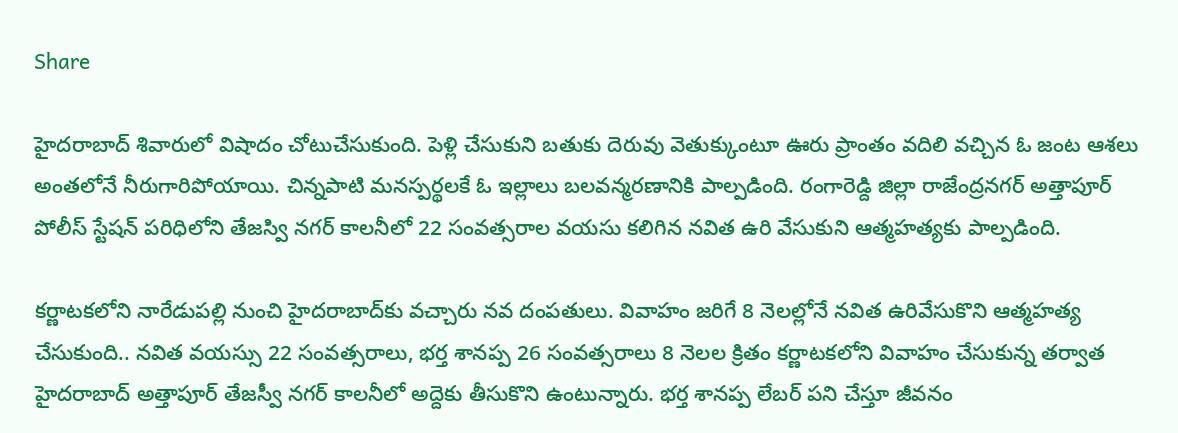Share

హైదరాబాద్ శివారులో విషాదం చోటుచేసుకుంది. పెళ్లి చేసుకుని బతుకు దెరువు వెతుక్కుంటూ ఊరు ప్రాంతం వదిలి వచ్చిన ఓ జంట ఆశలు అంతలోనే నీరుగారిపోయాయి. చిన్నపాటి మనస్పర్థలకే ఓ ఇల్లాలు బలవన్మరణానికి పాల్పడింది. రంగారెడ్ది జిల్లా రాజేంద్రనగర్ అత్తాపూర్ పోలీస్ స్టేషన్ పరిధిలోని తేజస్వి నగర్ కాలనీలో 22 సంవత్సరాల వయసు కలిగిన నవిత ఉరి వేసుకుని ఆత్మహత్యకు పాల్పడింది.

కర్ణాటకలోని నారేడుపల్లి నుంచి హైదరాబాద్‌కు వచ్చారు నవ దంపతులు. వివాహం జరిగే 8 నెలల్లోనే నవిత ఉరివేసుకొని ఆత్మహత్య చేసుకుంది.. నవిత వయస్సు 22 సంవత్సరాలు, భర్త శానప్ప 26 సంవత్సరాలు 8 నెలల క్రితం కర్ణాటకలోని వివాహం చేసుకున్న తర్వాత హైదరాబాద్ అత్తాపూర్ తేజస్వీ నగర్ కాలనీలో అద్దెకు తీసుకొని ఉంటున్నారు. భర్త శానప్ప లేబర్ పని చేస్తూ జీవనం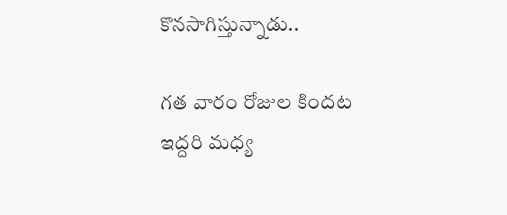కొనసాగిస్తున్నాడు..

గత వారం రోజుల కిందట ఇద్దరి మధ్య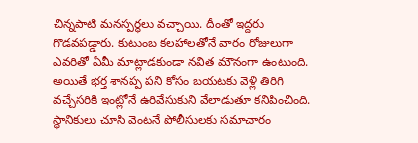చిన్నపాటి మనస్పర్థలు వచ్చాయి. దీంతో ఇద్దరు గొడవపడ్డారు. కుటుంబ కలహాలతోనే వారం రోజులుగా ఎవరితో ఏమీ మాట్లాడకుండా నవిత మౌనంగా ఉంటుంది. అయితే భర్త శానప్ప పని కోసం బయటకు వెళ్లి తిరిగి వచ్చేసరికి ఇంట్లోనే ఉరివేసుకుని వేలాడుతూ కనిపించింది. స్థానికులు చూసి వెంటనే పోలీసులకు సమాచారం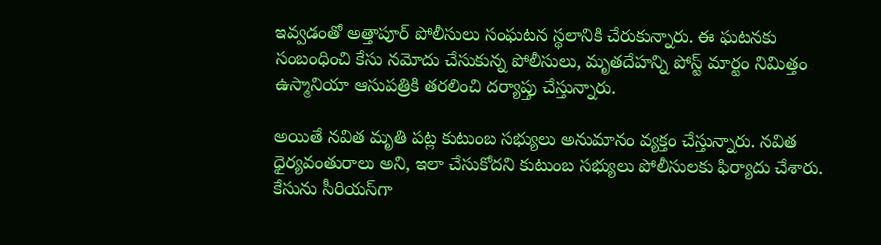ఇవ్వడంతో అత్తాపూర్ పోలీసులు సంఘటన స్థలానికి చేరుకున్నారు. ఈ ఘటనకు సంబంధించి కేసు నమోదు చేసుకున్న పోలీసులు, మృతదేహన్ని పోస్ట్ మార్టం నిమిత్తం ఉస్మానియా ఆసుపత్రికి తరలించి దర్యాప్తు చేస్తున్నారు.

అయితే నవిత మృతి పట్ల కుటుంబ సభ్యులు అనుమానం వ్యక్తం చేస్తున్నారు. నవిత ధైర్యవంతురాలు అని, ఇలా చేసుకోదని కుటుంబ సభ్యులు పోలీసులకు ఫిర్యాదు చేశారు. కేసును సీరియస్‌గా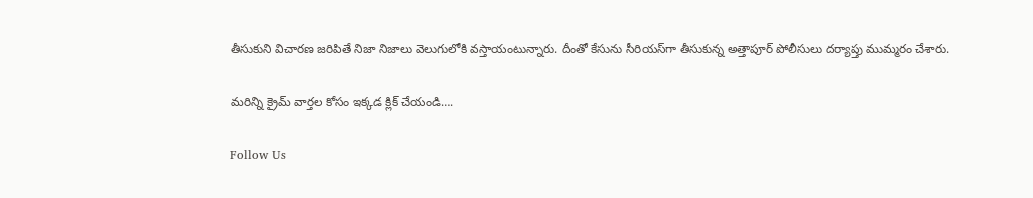తీసుకుని విచారణ జరిపితే నిజా నిజాలు వెలుగులోకి వస్తాయంటున్నారు. దీంతో కేసును సీరియస్‌గా తీసుకున్న అత్తాపూర్ పోలీసులు దర్యాప్తు ముమ్మరం చేశారు.

మరిన్ని క్రైమ్ వార్తల కోసం ఇక్కడ క్లిక్ చేయండి….

Follow Us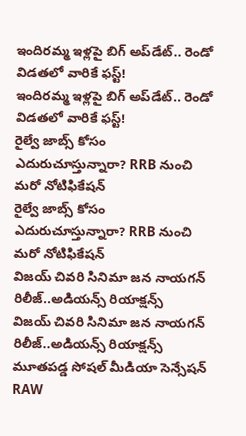ఇందిరమ్మ ఇళ్లపై బిగ్‌ అప్‌డేట్.. రెండో విడతలో వారికే ఫస్ట్!
ఇందిరమ్మ ఇళ్లపై బిగ్‌ అప్‌డేట్.. రెండో విడతలో వారికే ఫస్ట్!
రైల్వే జాబ్స్‌ కోసం ఎదురుచూస్తున్నారా? RRB నుంచి మరో నోటిఫికేషన్
రైల్వే జాబ్స్‌ కోసం ఎదురుచూస్తున్నారా? RRB నుంచి మరో నోటిఫికేషన్
విజయ్ చివరి సినిమా జన నాయగన్ రిలీజ్..అడియన్స్ రియాక్షన్స్
విజయ్ చివరి సినిమా జన నాయగన్ రిలీజ్..అడియన్స్ రియాక్షన్స్
మూతపడ్డ సోషల్ మీడియా సెన్సేషన్‌ RAW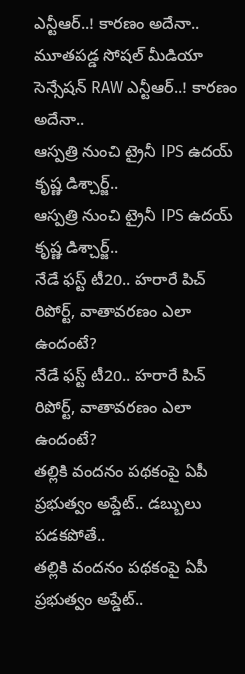ఎన్టీఆర్..! కారణం అదేనా..
మూతపడ్డ సోషల్ మీడియా సెన్సేషన్‌ RAW ఎన్టీఆర్..! కారణం అదేనా..
ఆస్పత్రి నుంచి ట్రైనీ IPS ఉదయ్‌ కృష్ణ డిశ్చార్జ్..
ఆస్పత్రి నుంచి ట్రైనీ IPS ఉదయ్‌ కృష్ణ డిశ్చార్జ్..
నేడే ఫస్ట్ టీ20.. హరారే పిచ్ రిపోర్ట్, వాతావరణం ఎలా ఉందంటే?
నేడే ఫస్ట్ టీ20.. హరారే పిచ్ రిపోర్ట్, వాతావరణం ఎలా ఉందంటే?
తల్లికి వందనం పథకంపై ఏపీ ప్రభుత్వం అప్డేట్.. డబ్బులు పడకపోతే..
తల్లికి వందనం పథకంపై ఏపీ ప్రభుత్వం అప్డేట్..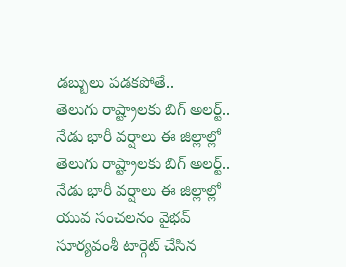డబ్బులు పడకపోతే..
తెలుగు రాష్ట్రాలకు బిగ్‌ అలర్ట్.. నేడు భారీ వర్షాలు ఈ జిల్లాల్లో
తెలుగు రాష్ట్రాలకు బిగ్‌ అలర్ట్.. నేడు భారీ వర్షాలు ఈ జిల్లాల్లో
యువ సంచలనం వైభవ్ సూర్యవంశీ టార్గెట్ చేసిన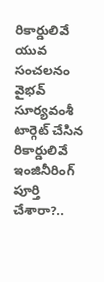రికార్డులివే
యువ సంచలనం వైభవ్ సూర్యవంశీ టార్గెట్ చేసిన రికార్డులివే
ఇంజినీరింగ్ పూర్తి చేశారా?..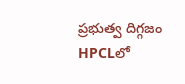ప్రభుత్వ దిగ్గజం HPCLలో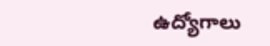ఉద్యోగాలు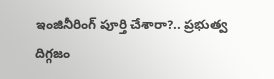ఇంజినీరింగ్ పూర్తి చేశారా?.. ప్రభుత్వ దిగ్గజం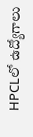HPCLలో ఉద్యోగాలు